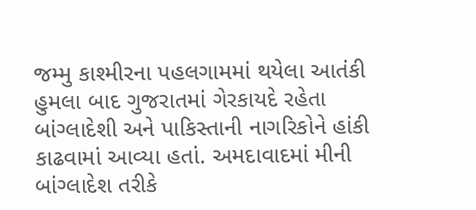જમ્મુ કાશ્મીરના પહલગામમાં થયેલા આતંકી હુમલા બાદ ગુજરાતમાં ગેરકાયદે રહેતા બાંગ્લાદેશી અને પાકિસ્તાની નાગરિકોને હાંકી કાઢવામાં આવ્યા હતાં. અમદાવાદમાં મીની બાંગ્લાદેશ તરીકે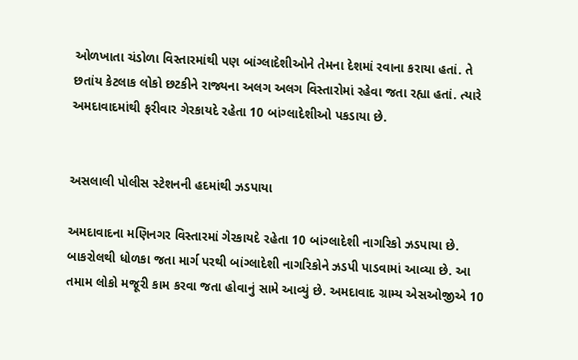ઓળખાતા ચંડોળા વિસ્તારમાંથી પણ બાંગ્લાદેશીઓને તેમના દેશમાં રવાના કરાયા હતાં. તે છતાંય કેટલાક લોકો છટકીને રાજ્યના અલગ અલગ વિસ્તારોમાં રહેવા જતા રહ્યા હતાં. ત્યારે અમદાવાદમાંથી ફરીવાર ગેરકાયદે રહેતા 10 બાંગ્લાદેશીઓ પકડાયા છે.


અસલાલી પોલીસ સ્ટેશનની હદમાંથી ઝડપાયા

અમદાવાદના મણિનગર વિસ્તારમાં ગેરકાયદે રહેતા 10 બાંગ્લાદેશી નાગરિકો ઝડપાયા છે. બાકરોલથી ધોળકા જતા માર્ગ પરથી બાંગ્લાદેશી નાગરિકોને ઝડપી પાડવામાં આવ્યા છે. આ તમામ લોકો મજૂરી કામ કરવા જતા હોવાનું સામે આવ્યું છે. અમદાવાદ ગ્રામ્ય એસઓજીએ 10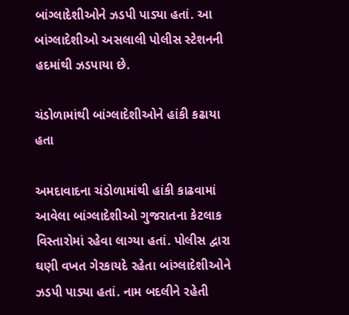બાંગ્લાદેશીઓને ઝડપી પાડ્યા હતાં. આ બાંગ્લાદેશીઓ અસલાલી પોલીસ સ્ટેશનની હદમાંથી ઝડપાયા છે.

ચંડોળામાંથી બાંગ્લાદેશીઓને હાંકી કઢાયા હતા

અમદાવાદના ચંડોળામાંથી હાંકી કાઢવામાં આવેલા બાંગ્લાદેશીઓ ગુજરાતના કેટલાક વિસ્તારોમાં રહેવા લાગ્યા હતાં. પોલીસ દ્વારા ઘણી વખત ગેરકાયદે રહેતા બાંગ્લાદેશીઓને ઝડપી પાડ્યા હતાં. નામ બદલીને રહેતી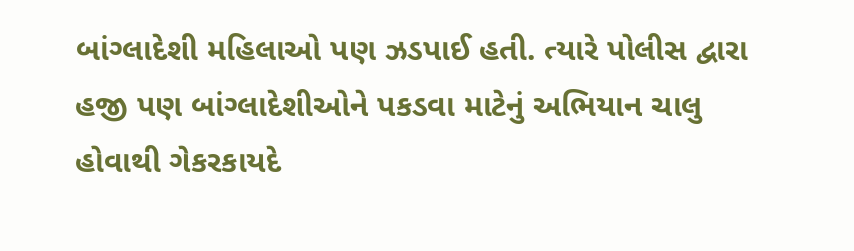બાંગ્લાદેશી મહિલાઓ પણ ઝડપાઈ હતી. ત્યારે પોલીસ દ્વારા હજી પણ બાંગ્લાદેશીઓને પકડવા માટેનું અભિયાન ચાલુ હોવાથી ગેકરકાયદે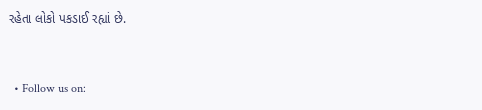રહેતા લોકો પકડાઈ રહ્યાં છે.


  • Follow us on: